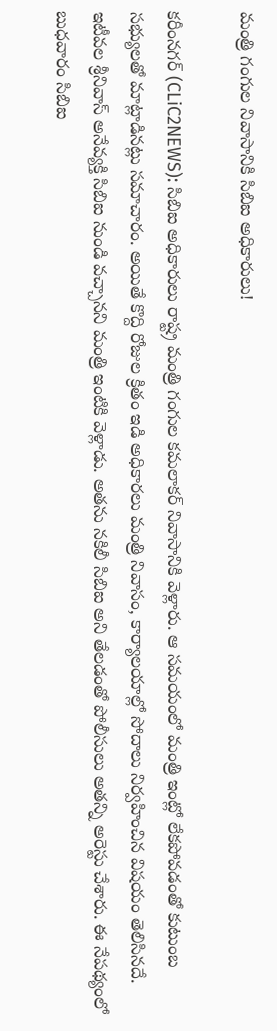మంత్రి గంగుల నివాసానికి సిబిఐ అధికారులు!

క‌రీంన‌గ‌ర్ (CLiC2NEWS): సిబిఐ అధికారులు రాష్ట్ర మంత్రి గంగుల క‌మలాక‌ర్ నివాసానికి వెళ్లారు. ఆ స‌మ‌యంలో మంత్రి ఇంట్లో లేక‌పోవ‌డంతో కుటుంబ స‌భ్యుల‌తో మాట్లాడిన‌ట్లు స‌మాచారం. అయితే కొద్ది రోజుల క్రితం ఇడి అధికార‌లు మంత్రి నివాసం, కార్యాల‌యాల్లో సోదాలు నిర్వ‌హించిన విష‌యం తెలిసిన‌దే. ఇటీవ‌ల శ్రీ‌నివాస్ అనేవ్య‌క్తి సిబిఐ నుండి వ‌చ్చాన‌ని మంత్రి ఇంటికి వెళ్లాడు. అత‌ను న‌కిలీ సిబిఐ అని తేల‌డంతో పోలీసులు అత‌న్ని అరెస్టు చేశారు. ఈ నేప‌థ్యంలో బుధ‌వారం సిబిఐ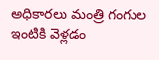అధికార‌లు మంత్రి గంగుల ఇంటికి వెళ్ల‌డం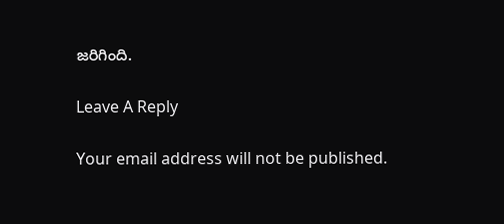జ‌రిగింది.

Leave A Reply

Your email address will not be published.